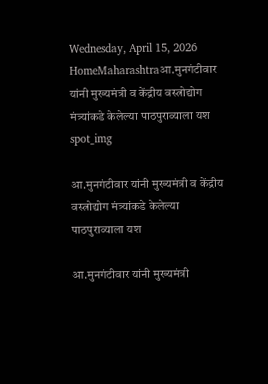Wednesday, April 15, 2026
HomeMaharashtraआ.मुनगंटीवार यांनी मुख्यमंत्री व केंद्रीय वस्त्रोद्योग मंत्र्यांकडे केलेल्या पाठपुराव्याला यश
spot_img

आ.मुनगंटीवार यांनी मुख्यमंत्री व केंद्रीय वस्त्रोद्योग मंत्र्यांकडे केलेल्या पाठपुराव्याला यश

आ.मुनगंटीवार यांनी मुख्यमंत्री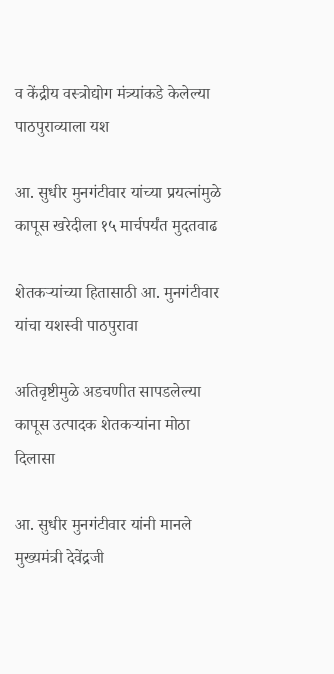व केंद्रीय वस्त्रोद्योग मंत्र्यांकडे केलेल्या पाठपुराव्याला यश

आ. सुधीर मुनगंटीवार यांच्या प्रयत्नांमुळे कापूस खरेदीला १५ मार्चपर्यंत मुदतवाढ

शेतकऱ्यांच्या हितासाठी आ. मुनगंटीवार यांचा यशस्वी पाठपुरावा

अतिवृष्टीमुळे अडचणीत सापडलेल्या कापूस उत्पादक शेतकऱ्यांना मोठा दिलासा

आ. सुधीर मुनगंटीवार यांनी मानले मुख्यमंत्री देवेंद्रजी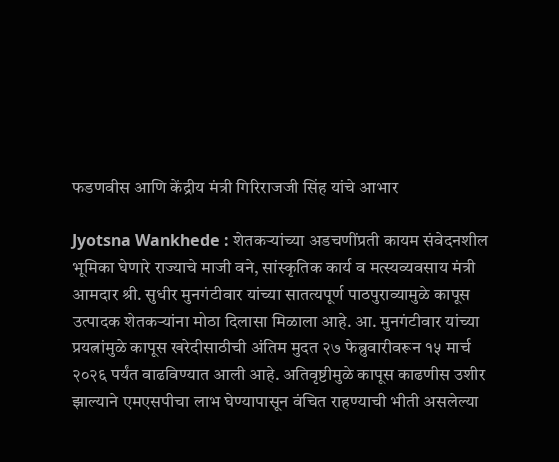फडणवीस आणि केंद्रीय मंत्री गिरिराजजी सिंह यांचे आभार

Jyotsna Wankhede : शेतकऱ्यांच्या अडचणींप्रती कायम संवेदनशील भूमिका घेणारे राज्याचे माजी वने, सांस्कृतिक कार्य व मत्स्यव्यवसाय मंत्री आमदार श्री. सुधीर मुनगंटीवार यांच्या सातत्यपूर्ण पाठपुराव्यामुळे कापूस उत्पादक शेतकऱ्यांना मोठा दिलासा मिळाला आहे. आ. मुनगंटीवार यांच्या प्रयत्नांमुळे कापूस खरेदीसाठीची अंतिम मुदत २७ फेब्रुवारीवरून १५ मार्च २०२६ पर्यंत वाढविण्यात आली आहे. अतिवृष्टीमुळे कापूस काढणीस उशीर झाल्याने एमएसपीचा लाभ घेण्यापासून वंचित राहण्याची भीती असलेल्या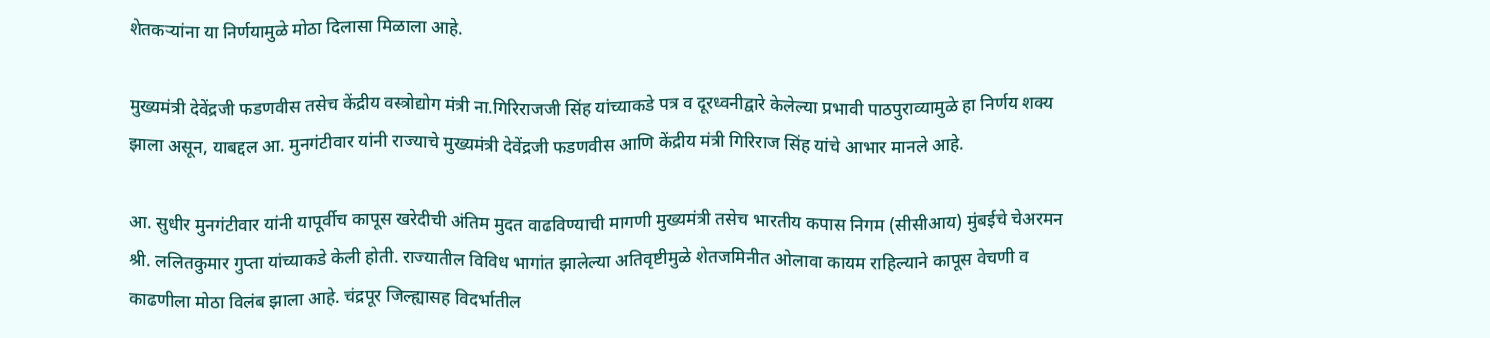शेतकऱ्यांना या निर्णयामुळे मोठा दिलासा मिळाला आहे.

मुख्यमंत्री देवेंद्रजी फडणवीस तसेच केंद्रीय वस्त्रोद्योग मंत्री ना.गिरिराजजी सिंह यांच्याकडे पत्र व दूरध्वनीद्वारे केलेल्या प्रभावी पाठपुराव्यामुळे हा निर्णय शक्य झाला असून, याबद्दल आ. मुनगंटीवार यांनी राज्याचे मुख्यमंत्री देवेंद्रजी फडणवीस आणि केंद्रीय मंत्री गिरिराज सिंह यांचे आभार मानले आहे.

आ. सुधीर मुनगंटीवार यांनी यापूर्वीच कापूस खरेदीची अंतिम मुदत वाढविण्याची मागणी मुख्यमंत्री तसेच भारतीय कपास निगम (सीसीआय) मुंबईचे चेअरमन श्री. ललितकुमार गुप्ता यांच्याकडे केली होती. राज्यातील विविध भागांत झालेल्या अतिवृष्टीमुळे शेतजमिनीत ओलावा कायम राहिल्याने कापूस वेचणी व काढणीला मोठा विलंब झाला आहे. चंद्रपूर जिल्ह्यासह विदर्भातील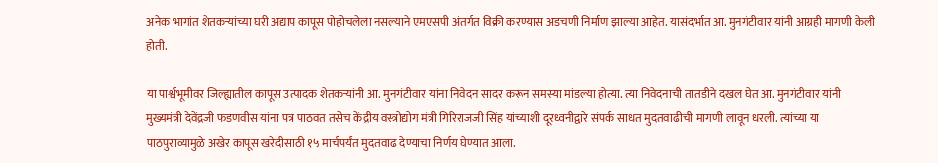अनेक भागांत शेतकऱ्यांच्या घरी अद्याप कापूस पोहोचलेला नसल्याने एमएसपी अंतर्गत विक्री करण्यास अडचणी निर्माण झाल्या आहेत. यासंदर्भात आ. मुनगंटीवार यांनी आग्रही मागणी केली होती.

या पार्श्वभूमीवर जिल्ह्यातील कापूस उत्पादक शेतकऱ्यांनी आ. मुनगंटीवार यांना निवेदन सादर करून समस्या मांडल्या होत्या. त्या निवेदनाची तातडीने दखल घेत आ. मुनगंटीवार यांनी मुख्यमंत्री देवेंद्रजी फडणवीस यांना पत्र पाठवत तसेच केंद्रीय वस्त्रोद्योग मंत्री गिरिराजजी सिंह यांच्याशी दूरध्वनीद्वारे संपर्क साधत मुदतवाढीची मागणी लावून धरली. त्यांच्या या पाठपुराव्यामुळे अखेर कापूस खरेदीसाठी १५ मार्चपर्यंत मुदतवाढ देण्याचा निर्णय घेण्यात आला.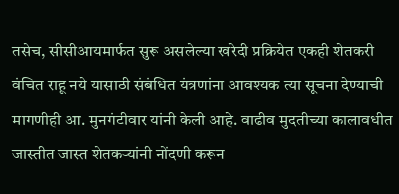तसेच, सीसीआयमार्फत सुरू असलेल्या खरेदी प्रक्रियेत एकही शेतकरी वंचित राहू नये यासाठी संबंधित यंत्रणांना आवश्यक त्या सूचना देण्याची मागणीही आ. मुनगंटीवार यांनी केली आहे. वाढीव मुदतीच्या कालावधीत जास्तीत जास्त शेतकऱ्यांनी नोंदणी करून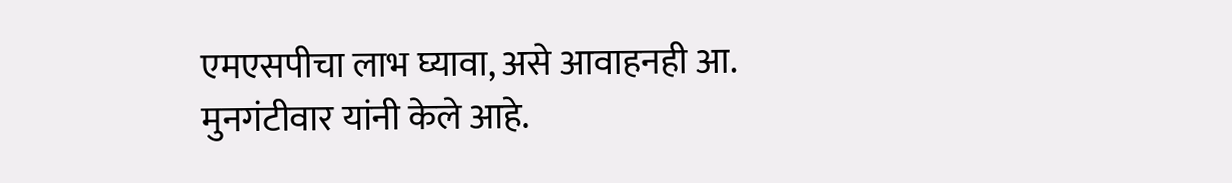एमएसपीचा लाभ घ्यावा, असे आवाहनही आ. मुनगंटीवार यांनी केले आहे.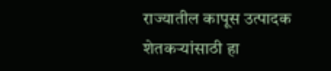राज्यातील कापूस उत्पादक शेतकऱ्यांसाठी हा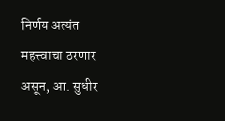निर्णय अत्यंत महत्त्वाचा ठरणार असून, आ. सुधीर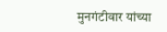मुनगंटीवार यांच्या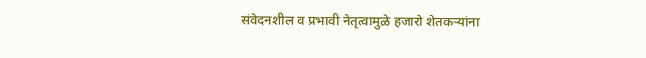संवेदनशील व प्रभावी नेतृत्वामुळे हजारो शेतकऱ्यांना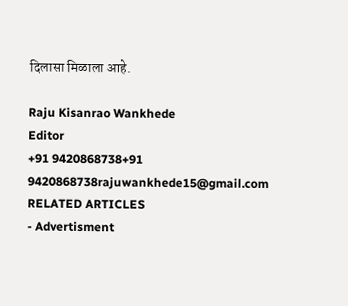दिलासा मिळाला आहे.

Raju Kisanrao Wankhede
Editor
+91 9420868738+91 9420868738rajuwankhede15@gmail.com
RELATED ARTICLES
- Advertisment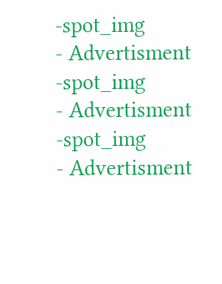-spot_img
- Advertisment -spot_img
- Advertisment -spot_img
- Advertisment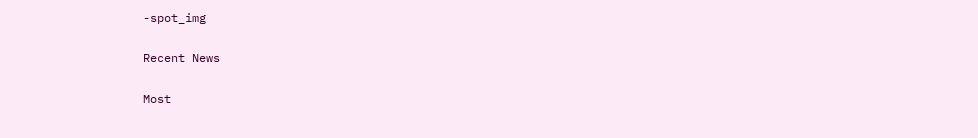-spot_img

Recent News

Most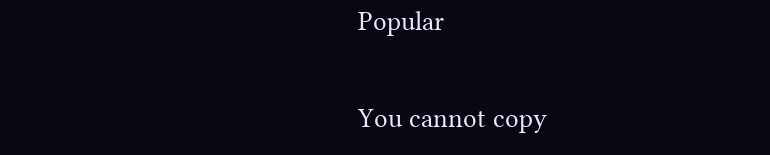Popular

You cannot copy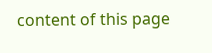content of this page